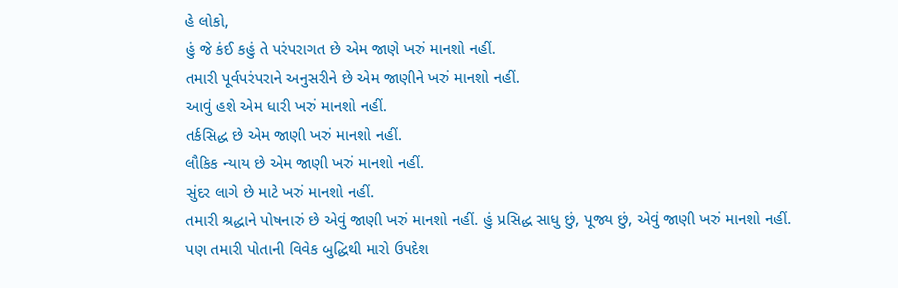હે લોકો,
હું જે કંઈ કહું તે પરંપરાગત છે એમ જાણે ખરું માનશો નહીં.
તમારી પૂર્વપરંપરાને અનુસરીને છે એમ જાણીને ખરું માનશો નહીં.
આવું હશે એમ ધારી ખરું માનશો નહીં.
તર્કસિદ્ધ છે એમ જાણી ખરું માનશો નહીં.
લૌકિક ન્યાય છે એમ જાણી ખરું માનશો નહીં.
સુંદર લાગે છે માટે ખરું માનશો નહીં.
તમારી શ્રદ્ધાને પોષનારું છે એવું જાણી ખરું માનશો નહીં. હું પ્રસિદ્ધ સાધુ છું, પૂજ્ય છું, એવું જાણી ખરું માનશો નહીં.
પણ તમારી પોતાની વિવેક બુદ્ધિથી મારો ઉપદેશ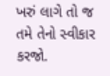ખરું લાગે તો જ તમે તેનો સ્વીકાર કરજો.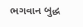ભગવાન બુદ્ધ